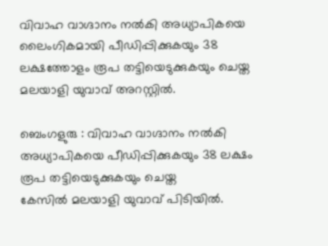വിവാഹ വാഗ്ദാനം നൽകി അധ്യാപികയെ ലൈംഗികമായി പീഡിപ്പിക്കുകയും 38 ലക്ഷത്തോളം രൂപ തട്ടിയെടുക്കുകയും ചെയ്ത മലയാളി യുവാവ് അറസ്റ്റിൽ.

ബെംഗളുരു : വിവാഹ വാഗ്ദാനം നൽകി അധ്യാപികയെ പീഡിപ്പിക്കുകയും 38 ലക്ഷം രൂപ തട്ടിയെടുക്കുകയും ചെയ്ത
കേസിൽ മലയാളി യുവാവ് പിടിയിൽ.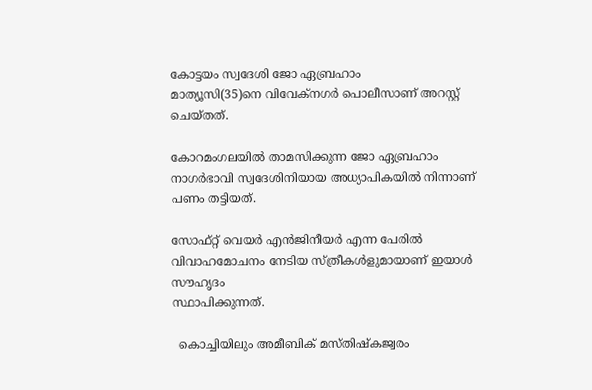കോട്ടയം സ്വദേശി ജോ ഏബ്രഹാം
മാത്യൂസി(35)നെ വിവേക്നഗർ പൊലീസാണ് അറസ്റ്റ് ചെയ്തത്.

കോറമംഗലയിൽ താമസിക്കുന്ന ജോ ഏബ്രഹാം നാഗർഭാവി സ്വദേശിനിയായ അധ്യാപികയിൽ നിന്നാണ് പണം തട്ടിയത്.

സോഫ്റ്റ് വെയർ എൻജിനീയർ എന്ന പേരിൽ വിവാഹമോചനം നേടിയ സ്ത്രീകൾളുമായാണ് ഇയാൾ സൗഹൃദം
സ്ഥാപിക്കുന്നത്.

  കൊച്ചിയിലും അമീബിക് മസ്തിഷ്കജ്വരം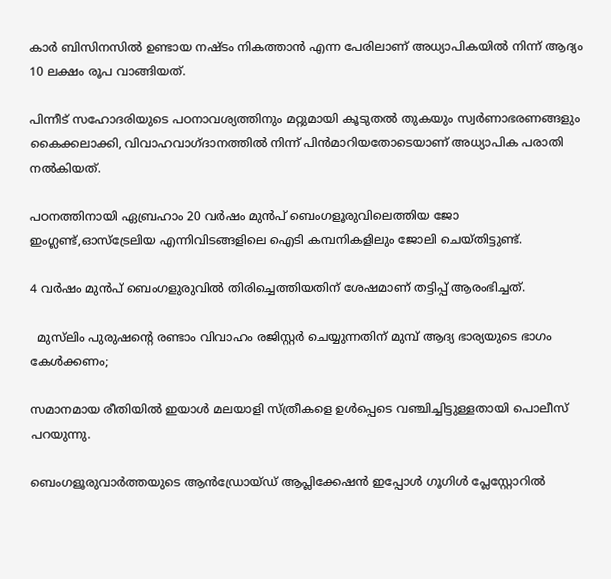കാർ ബിസിനസിൽ ഉണ്ടായ നഷ്ടം നികത്താൻ എന്ന പേരിലാണ് അധ്യാപികയിൽ നിന്ന് ആദ്യം 10 ലക്ഷം രൂപ വാങ്ങിയത്.

പിന്നീട് സഹോദരിയുടെ പഠനാവശ്യത്തിനും മറ്റുമായി കൂടുതൽ തുകയും സ്വർണാഭരണങ്ങളും കൈക്കലാക്കി, വിവാഹവാഗ്ദാനത്തിൽ നിന്ന് പിൻമാറിയതോടെയാണ് അധ്യാപിക പരാതി നൽകിയത്.

പഠനത്തിനായി ഏബ്രഹാം 20 വർഷം മുൻപ് ബെംഗളൂരുവിലെത്തിയ ജോ
ഇംഗ്ലണ്ട്,ഓസ്ട്രേലിയ എന്നിവിടങ്ങളിലെ ഐടി കമ്പനികളിലും ജോലി ചെയ്തിട്ടുണ്ട്.

4 വർഷം മുൻപ് ബെംഗളുരുവിൽ തിരിച്ചെത്തിയതിന് ശേഷമാണ് തട്ടിപ്പ് ആരംഭിച്ചത്.

  മുസ്‌ലിം പുരുഷന്റെ രണ്ടാം വിവാഹം രജിസ്റ്റർ ചെയ്യുന്നതിന് മുമ്പ് ആദ്യ ഭാര്യയുടെ ഭാഗം കേൾക്കണം;

സമാനമായ രീതിയിൽ ഇയാൾ മലയാളി സ്ത്രീകളെ ഉൾപ്പെടെ വഞ്ചിച്ചിട്ടുള്ളതായി പൊലീസ് പറയുന്നു.

ബെംഗളൂരുവാർത്തയുടെ ആൻഡ്രോയ്ഡ് ആപ്ലിക്കേഷൻ ഇപ്പോൾ ഗൂഗിൾ പ്ലേസ്റ്റോറിൽ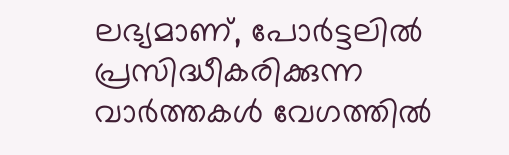ലഭ്യമാണ്, പോർട്ടലിൽ പ്രസിദ്ധീകരിക്കുന്ന വാർത്തകൾ വേഗത്തിൽ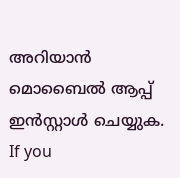അറിയാൻ മൊബൈൽ ആപ്പ് ഇൻസ്റ്റാൾ ചെയ്യുക. If you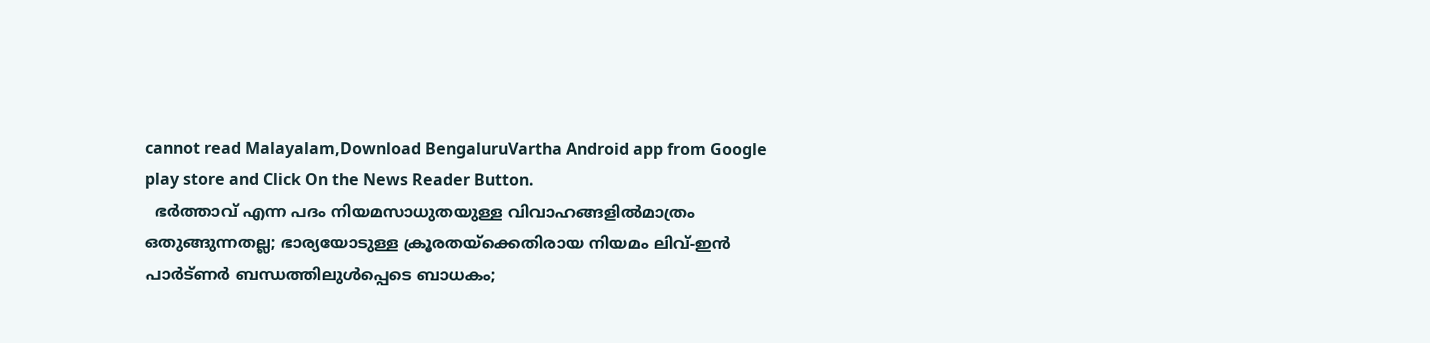cannot read Malayalam,Download BengaluruVartha Android app from Google play store and Click On the News Reader Button.
  ഭർത്താവ് എന്ന പദം നിയമസാധുതയുള്ള വിവാഹങ്ങളിൽമാത്രം ഒതുങ്ങുന്നതല്ല; ഭാര്യയോടുള്ള ക്രൂരതയ്ക്കെതിരായ നിയമം ലിവ്-ഇൻ പാർട്ണർ ബന്ധത്തിലുൾപ്പെടെ ബാധകം;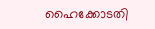ഹൈക്കോടതി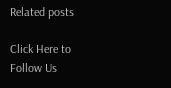Related posts

Click Here to Follow Us